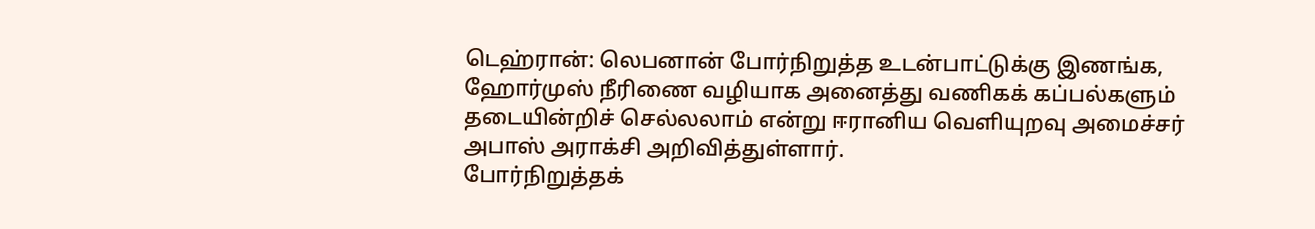டெஹ்ரான்: லெபனான் போர்நிறுத்த உடன்பாட்டுக்கு இணங்க, ஹோர்முஸ் நீரிணை வழியாக அனைத்து வணிகக் கப்பல்களும் தடையின்றிச் செல்லலாம் என்று ஈரானிய வெளியுறவு அமைச்சர் அபாஸ் அராக்சி அறிவித்துள்ளார்.
போர்நிறுத்தக்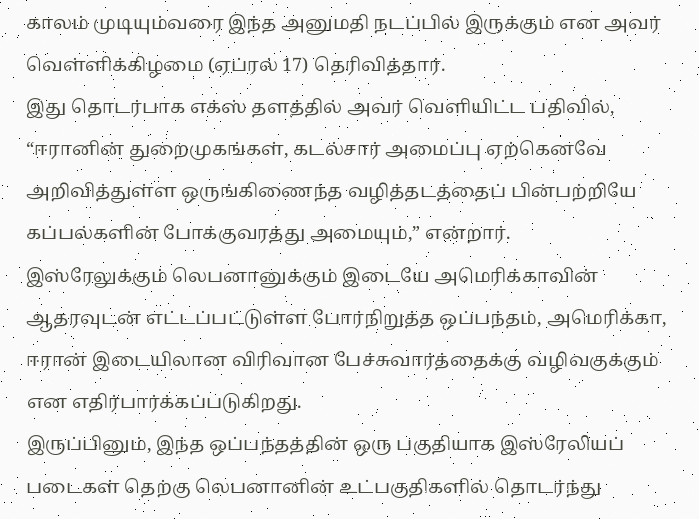காலம் முடியும்வரை இந்த அனுமதி நடப்பில் இருக்கும் என அவர் வெள்ளிக்கிழமை (ஏப்ரல் 17) தெரிவித்தார்.
இது தொடர்பாக எக்ஸ் தளத்தில் அவர் வெளியிட்ட பதிவில், “ஈரானின் துறைமுகங்கள், கடல்சார் அமைப்பு ஏற்கெனவே அறிவித்துள்ள ஒருங்கிணைந்த வழித்தடத்தைப் பின்பற்றியே கப்பல்களின் போக்குவரத்து அமையும்,” என்றார்.
இஸ்ரேலுக்கும் லெபனானுக்கும் இடையே அமெரிக்காவின் ஆதரவுடன் எட்டப்பட்டுள்ள போர்நிறுத்த ஒப்பந்தம், அமெரிக்கா, ஈரான் இடையிலான விரிவான பேச்சுவார்த்தைக்கு வழிவகுக்கும் என எதிர்பார்க்கப்படுகிறது.
இருப்பினும், இந்த ஒப்பந்தத்தின் ஒரு பகுதியாக இஸ்ரேலியப் படைகள் தெற்கு லெபனானின் உட்பகுதிகளில் தொடர்ந்து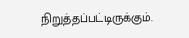நிறுத்தப்பட்டிருக்கும்.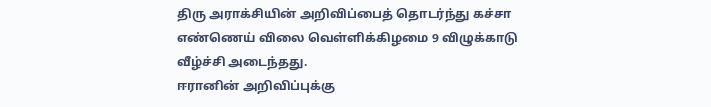திரு அராக்சியின் அறிவிப்பைத் தொடர்ந்து கச்சா எண்ணெய் விலை வெள்ளிக்கிழமை 9 விழுக்காடு வீழ்ச்சி அடைந்தது.
ஈரானின் அறிவிப்புக்கு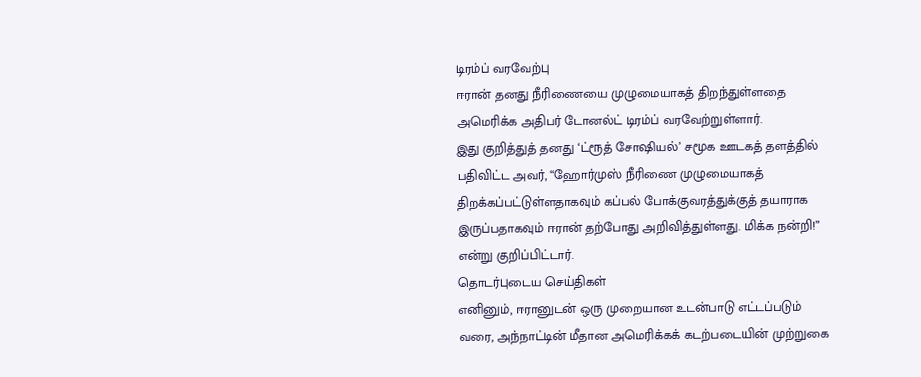டிரம்ப் வரவேற்பு
ஈரான் தனது நீரிணையை முழுமையாகத் திறந்துள்ளதை அமெரிக்க அதிபர் டோனல்ட் டிரம்ப் வரவேற்றுள்ளார்.
இது குறித்துத் தனது ‘ட்ரூத் சோஷியல்’ சமூக ஊடகத் தளத்தில் பதிவிட்ட அவர், “ஹோர்முஸ் நீரிணை முழுமையாகத் திறக்கப்பட்டுள்ளதாகவும் கப்பல் போக்குவரத்துக்குத் தயாராக இருப்பதாகவும் ஈரான் தற்போது அறிவித்துள்ளது. மிக்க நன்றி!” என்று குறிப்பிட்டார்.
தொடர்புடைய செய்திகள்
எனினும், ஈரானுடன் ஒரு முறையான உடன்பாடு எட்டப்படும் வரை, அந்நாட்டின் மீதான அமெரிக்கக் கடற்படையின் முற்றுகை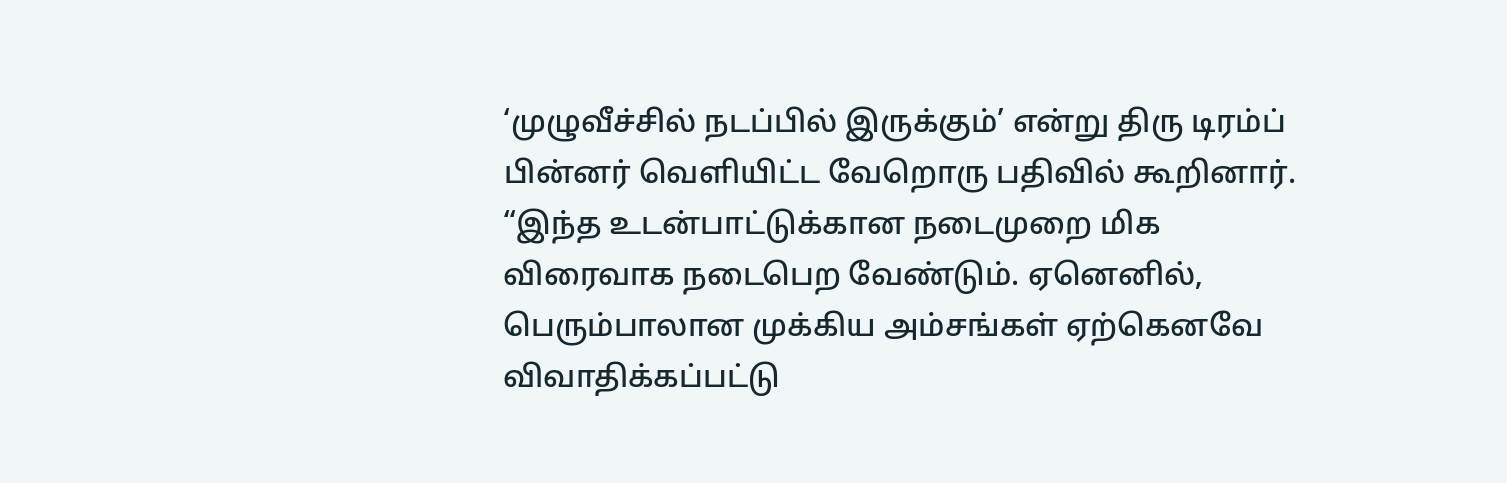‘முழுவீச்சில் நடப்பில் இருக்கும்’ என்று திரு டிரம்ப் பின்னர் வெளியிட்ட வேறொரு பதிவில் கூறினார்.
“இந்த உடன்பாட்டுக்கான நடைமுறை மிக விரைவாக நடைபெற வேண்டும். ஏனெனில், பெரும்பாலான முக்கிய அம்சங்கள் ஏற்கெனவே விவாதிக்கப்பட்டு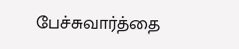பேச்சுவார்த்தை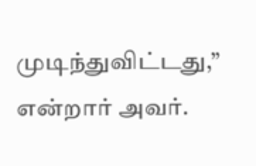முடிந்துவிட்டது,” என்றார் அவர்.